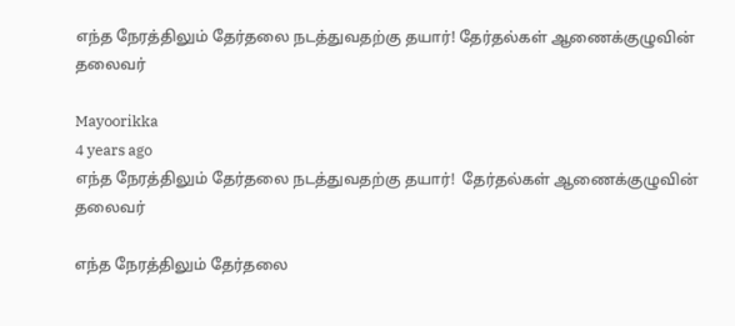எந்த நேரத்திலும் தேர்தலை நடத்துவதற்கு தயார்! தேர்தல்கள் ஆணைக்குழுவின் தலைவர்

Mayoorikka
4 years ago
எந்த நேரத்திலும் தேர்தலை நடத்துவதற்கு தயார்!  தேர்தல்கள் ஆணைக்குழுவின் தலைவர்

எந்த நேரத்திலும் தேர்தலை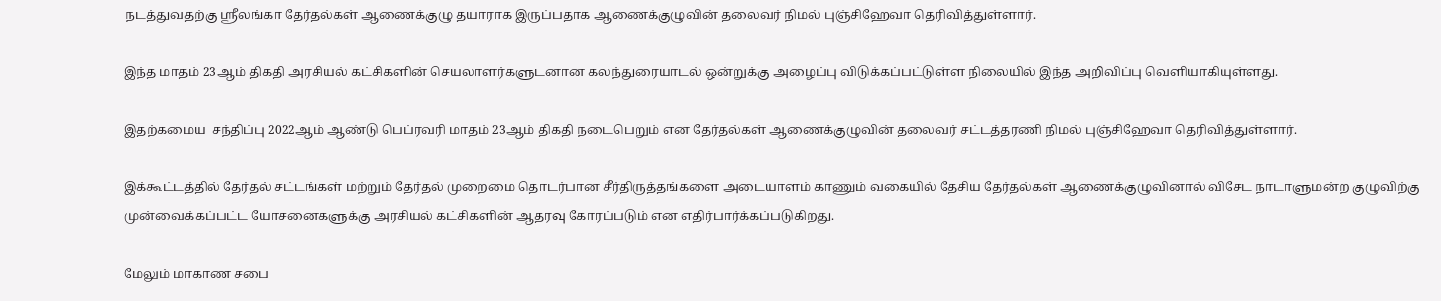நடத்துவதற்கு ஸ்ரீலங்கா தேர்தல்கள் ஆணைக்குழு தயாராக இருப்பதாக ஆணைக்குழுவின் தலைவர் நிமல் புஞ்சிஹேவா தெரிவித்துள்ளார்.

இந்த மாதம் 23ஆம் திகதி அரசியல் கட்சிகளின் செயலாளர்களுடனான கலந்துரையாடல் ஒன்றுக்கு அழைப்பு விடுக்கப்பட்டுள்ள நிலையில் இந்த அறிவிப்பு வெளியாகியுள்ளது.

இதற்கமைய  சந்திப்பு 2022ஆம் ஆண்டு பெப்ரவரி மாதம் 23ஆம் திகதி நடைபெறும் என தேர்தல்கள் ஆணைக்குழுவின் தலைவர் சட்டத்தரணி நிமல் புஞ்சிஹேவா தெரிவித்துள்ளார்.

இக்கூட்டத்தில் தேர்தல் சட்டங்கள் மற்றும் தேர்தல் முறைமை தொடர்பான சீர்திருத்தங்களை அடையாளம் காணும் வகையில் தேசிய தேர்தல்கள் ஆணைக்குழுவினால் விசேட நாடாளுமன்ற குழுவிற்கு முன்வைக்கப்பட்ட யோசனைகளுக்கு அரசியல் கட்சிகளின் ஆதரவு கோரப்படும் என எதிர்பார்க்கப்படுகிறது.

மேலும் மாகாண சபை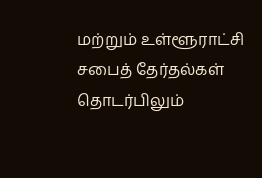மற்றும் உள்ளூராட்சி சபைத் தேர்தல்கள் தொடர்பிலும்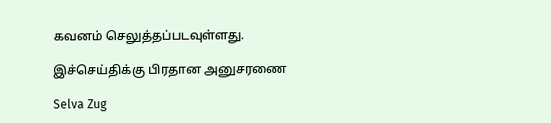கவனம் செலுத்தப்படவுள்ளது.

இச்செய்திக்கு பிரதான அனுசரணை

Selva Zug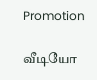Promotion

வீடியோ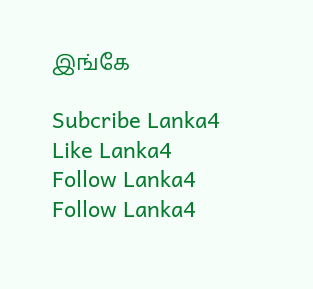இங்கே

Subcribe Lanka4
Like Lanka4
Follow Lanka4
Follow Lanka4